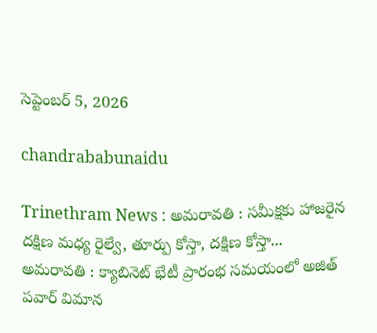సెప్టెంబర్ 5, 2026

chandrababunaidu

Trinethram News : అమరావతి : సమీక్షకు హాజరైన దక్షిణ మధ్య రైల్వే, తూర్పు కోస్తా, దక్షిణ కోస్తా...
అమరావతి : క్యాబినెట్ భేటీ ప్రారంభ సమయంలో అజిత్ పవార్ విమాన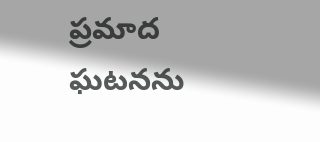ప్రమాద ఘటనను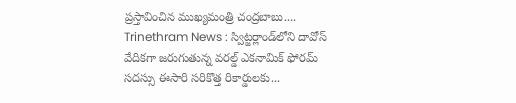ప్రస్తావించిన ముఖ్యమంత్రి చంద్రబాబు....
Trinethram News : స్విట్జర్లాండ్‌లోని దావోస్ వేదికగా జరుగుతున్న వరల్డ్ ఎకనామిక్ ఫోరమ్ సదస్సు ఈసారి సరికొత్త రికార్డులకు...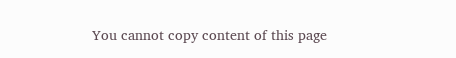You cannot copy content of this page